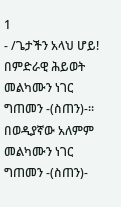1
- /ጌታችን አላህ ሆይ! በምድራዊ ሕይወት መልካሙን ነገር ግጠመን -(ስጠን)-፡፡ በወዲያኛው አለምም መልካሙን ነገር ግጠመን -(ስጠን)-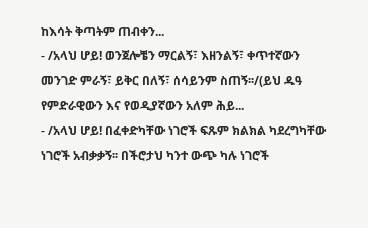ከእሳት ቅጣትም ጠብቀን...
- /አላህ ሆይ! ወንጀሎቼን ማርልኝ፣ እዘንልኝ፣ ቀጥተኛውን መንገድ ምራኝ፣ ይቅር በለኝ፣ ሰሳይንም ስጠኝ፡፡/(ይህ ዱዓ የምድራዊውን እና የወዲያኛውን አለም ሕይ...
- /አላህ ሆይ! በፈቀድካቸው ነገሮች ፍጹም ክልክል ካደረግካቸው ነገሮች አብቃቃኝ፡፡ በችሮታህ ካንተ ውጭ ካሉ ነገሮች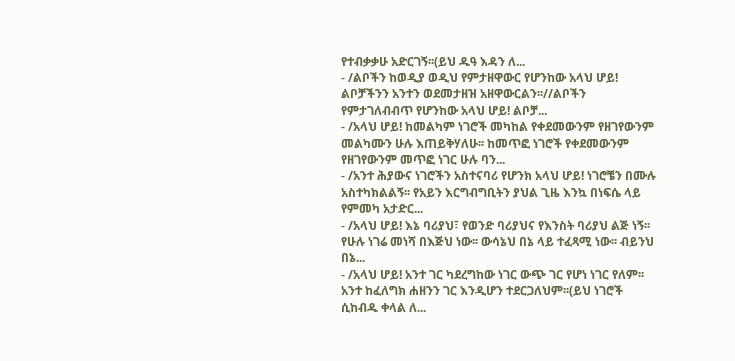የተብቃቃሁ አድርገኝ፡፡(ይህ ዱዓ እዳን ለ...
- /ልቦችን ከወዲያ ወዲህ የምታዘዋውር የሆንከው አላህ ሆይ! ልቦቻችንን አንተን ወደመታዘዝ አዘዋውርልን፡፡//ልቦችን የምታገለብብጥ የሆንከው አላህ ሆይ! ልቦቻ...
- /አላህ ሆይ! ከመልካም ነገሮች መካከል የቀደመውንም የዘገየውንም መልካሙን ሁሉ እጠይቅሃለሁ፡፡ ከመጥፎ ነገሮች የቀደመውንም የዘገየውንም መጥፎ ነገር ሁሉ ባን...
- /አንተ ሕያውና ነገሮችን አስተናባሪ የሆንክ አላህ ሆይ! ነገሮቼን በሙሉ አስተካክልልኝ፡፡ የአይን እርግብግቢትን ያህል ጊዜ እንኳ በነፍሴ ላይ የምመካ አታድር...
- /አላህ ሆይ! እኔ ባሪያህ፣ የወንድ ባሪያህና የእንስት ባሪያህ ልጅ ነኝ፡፡ የሁሉ ነገሬ መነሻ በእጅህ ነው፡፡ ውሳኔህ በኔ ላይ ተፈጻሚ ነው፡፡ ብይንህ በኔ...
- /አላህ ሆይ! አንተ ገር ካደረግከው ነገር ውጭ ገር የሆነ ነገር የለም፡፡ አንተ ከፈለግክ ሐዘንን ገር እንዲሆን ተደርጋለህም፡፡(ይህ ነገሮች ሲከብዱ ቀላል ለ...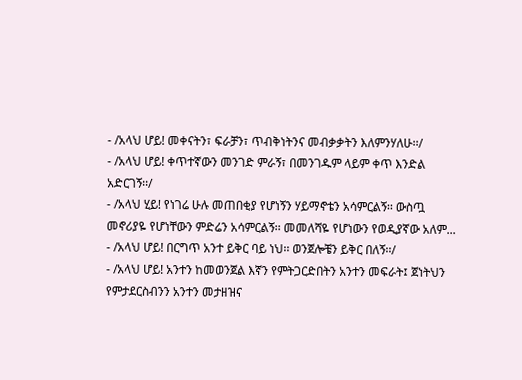- /አላህ ሆይ! መቀናትን፣ ፍራቻን፣ ጥብቅነትንና መብቃቃትን እለምንሃለሁ፡፡/
- /አላህ ሆይ! ቀጥተኛውን መንገድ ምራኝ፣ በመንገዱም ላይም ቀጥ እንድል አድርገኝ፡፡/
- /አላህ ሂይ! የነገሬ ሁሉ መጠበቂያ የሆነኝን ሃይማኖቴን አሳምርልኝ፡፡ ውስጧ መኖሪያዬ የሆነቸውን ምድሬን አሳምርልኝ፡፡ መመለሻዬ የሆነውን የወዲያኛው አለም...
- /አላህ ሆይ! በርግጥ አንተ ይቅር ባይ ነህ፡፡ ወንጀሎቼን ይቅር በለኝ፡፡/
- /አላህ ሆይ! አንተን ከመወንጀል እኛን የምትጋርድበትን አንተን መፍራት፤ ጀነትህን የምታደርስብንን አንተን መታዘዝና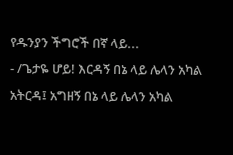የዱንያን ችግሮች በኛ ላይ...
- /ጌታዬ ሆይ! እርዳኝ በኔ ላይ ሌላን አካል አትርዳ፤ አግዘኝ በኔ ላይ ሌላን አካል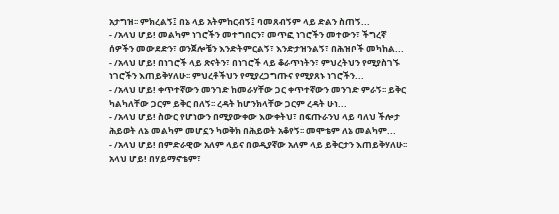አታግዝ፡፡ ምክረልኝ፤ በኔ ላይ አትምከርብኝ፤ ባመጸብኝም ላይ ድልን ስጠኝ...
- /አላህ ሆይ! መልካም ነገሮችን መተግበርን፣ መጥፎ ነገሮችን መተውን፣ ችግረኛ ሰዎችን መውደድን፣ ወንጀሎቼን እንድትምርልኝ፣ እንድታዝንልኝ፣ በሕዝቦች መካከል...
- /አላህ ሆይ! በነገሮች ላይ ጽናትን፣ በነገሮች ላይ ቆራጥነትን፣ ምህረትህን የሚያስገኙ ነገሮችን እጠይቅሃለሁ፡፡ ምህረቶችህን የሚያረጋግጡና የሚያጸኑ ነገሮችን...
- /አላህ ሆይ! ቀጥተኛውን መንገድ ከመራሃቸው ጋር ቀጥተኛውን መንገድ ምራኝ፡፡ ይቅር ካልካለቸው ጋርም ይቅር በለኝ፡፡ ረዳት ከሆንክላቸው ጋርም ረዳት ሁነ...
- /አላህ ሆይ! ስውር የሆነውን በሚያውቀው እውቀትህ፣ በፍጡራንህ ላይ ባለህ ችሎታ ሕይወት ለኔ መልካም መሆኗን ካወቅክ በሕይወት አቆየኝ፡፡ መሞቴም ለኔ መልካም...
- /አላህ ሆይ! በምድራዊው አለም ላይና በወዲያኛው አለም ላይ ይቅርታን እጠይቅሃለሁ፡፡ አላህ ሆይ! በሃይማኖቴም፣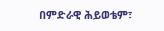በምድራዊ ሕይወቴም፣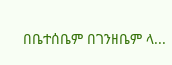በቤተሰቤም በገንዘቤም ላ...